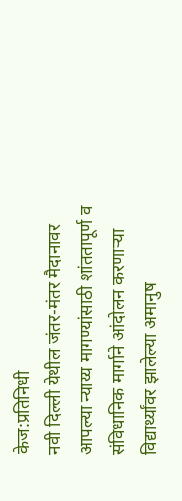केज:प्रतिनिधी
नवी दिल्ली येथील जंतर-मंतर मैदानावर आपल्या न्याय्य मागण्यांसाठी शांततापूर्ण व संविधानिक मार्गाने आंदोलन करणाऱ्या विद्यार्थ्यांवर झालेल्या अमानुष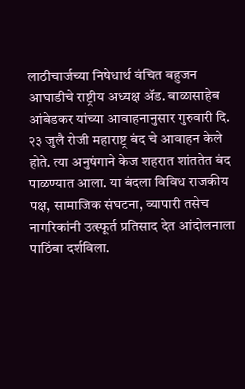लाठीचार्जच्या निषेधार्थ वंचित बहुजन आघाडीचे राष्ट्रीय अध्यक्ष ॲड. बाळासाहेब आंबेडकर यांच्या आवाहनानुसार गुरुवारी दि. २३ जुलै रोजी महाराष्ट्र बंद चे आवाहन केले होते. त्या अनुषंगाने केज शहरात शांततेत बंद पाळण्यात आला. या बंदला विविध राजकीय पक्ष, सामाजिक संघटना, व्यापारी तसेच नागरिकांनी उत्स्फूर्त प्रतिसाद देत आंदोलनाला पाठिंबा दर्शविला.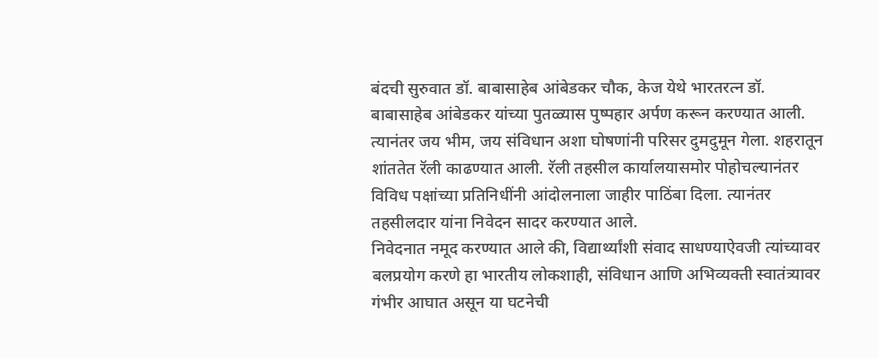बंदची सुरुवात डॉ. बाबासाहेब आंबेडकर चौक, केज येथे भारतरत्न डॉ. बाबासाहेब आंबेडकर यांच्या पुतळ्यास पुष्पहार अर्पण करून करण्यात आली. त्यानंतर जय भीम, जय संविधान अशा घोषणांनी परिसर दुमदुमून गेला. शहरातून शांततेत रॅली काढण्यात आली. रॅली तहसील कार्यालयासमोर पोहोचल्यानंतर विविध पक्षांच्या प्रतिनिधींनी आंदोलनाला जाहीर पाठिंबा दिला. त्यानंतर तहसीलदार यांना निवेदन सादर करण्यात आले.
निवेदनात नमूद करण्यात आले की, विद्यार्थ्यांशी संवाद साधण्याऐवजी त्यांच्यावर बलप्रयोग करणे हा भारतीय लोकशाही, संविधान आणि अभिव्यक्ती स्वातंत्र्यावर गंभीर आघात असून या घटनेची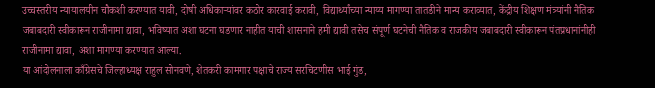उच्चस्तरीय न्यायालयीन चौकशी करण्यात यावी, दोषी अधिकाऱ्यांवर कठोर कारवाई करावी, विद्यार्थ्यांच्या न्याय्य मागण्या तातडीने मान्य कराव्यात, केंद्रीय शिक्षण मंत्र्यांनी नैतिक जबाबदारी स्वीकारून राजीनामा द्यावा, भविष्यात अशा घटना घडणार नाहीत याची शासनाने हमी द्यावी तसेच संपूर्ण घटनेची नैतिक व राजकीय जबाबदारी स्वीकारून पंतप्रधानांनीही राजीनामा द्यावा, अशा मागण्या करण्यात आल्या.
या आंदोलनाला काँग्रेसचे जिल्हाध्यक्ष राहुल सोनवणे, शेतकरी कामगार पक्षाचे राज्य सरचिटणीस भाई गुंड,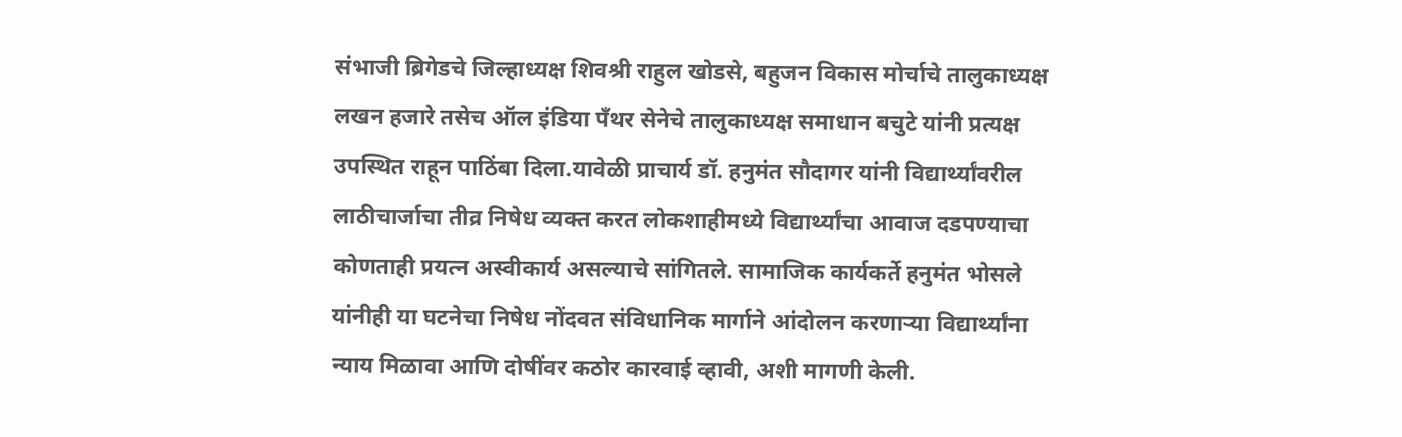संभाजी ब्रिगेडचे जिल्हाध्यक्ष शिवश्री राहुल खोडसे, बहुजन विकास मोर्चाचे तालुकाध्यक्ष लखन हजारे तसेच ऑल इंडिया पँथर सेनेचे तालुकाध्यक्ष समाधान बचुटे यांनी प्रत्यक्ष उपस्थित राहून पाठिंबा दिला.यावेळी प्राचार्य डॉ. हनुमंत सौदागर यांनी विद्यार्थ्यांवरील लाठीचार्जाचा तीव्र निषेध व्यक्त करत लोकशाहीमध्ये विद्यार्थ्यांचा आवाज दडपण्याचा कोणताही प्रयत्न अस्वीकार्य असल्याचे सांगितले. सामाजिक कार्यकर्ते हनुमंत भोसले यांनीही या घटनेचा निषेध नोंदवत संविधानिक मार्गाने आंदोलन करणाऱ्या विद्यार्थ्यांना न्याय मिळावा आणि दोषींवर कठोर कारवाई व्हावी, अशी मागणी केली.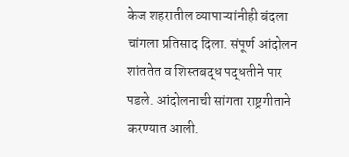केज शहरातील व्यापाऱ्यांनीही बंदला चांगला प्रतिसाद दिला. संपूर्ण आंदोलन शांततेत व शिस्तबद्ध पद्धतीने पार पडले. आंदोलनाची सांगता राष्ट्रगीताने करण्यात आली.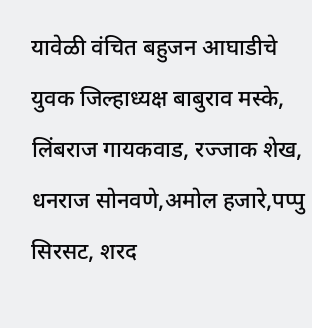यावेळी वंचित बहुजन आघाडीचे युवक जिल्हाध्यक्ष बाबुराव मस्के, लिंबराज गायकवाड, रज्जाक शेख, धनराज सोनवणे,अमोल हजारे,पप्पु सिरसट, शरद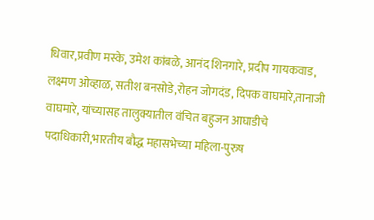धिवार,प्रवीण मस्के, उमेश कांबळे, आनंद शिनगारे, प्रदीप गायकवाड, लक्ष्मण ओव्हाळ, सतीश बनसोडे,रोहन जोगदंड, दिपक वाघमारे,तानाजी वाघमारे, यांच्यासह तालुक्यातील वंचित बहुजन आघाडीचे पदाधिकारी,भारतीय बौद्ध महासभेच्या महिला-पुरुष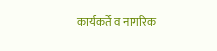कार्यकर्ते व नागरिक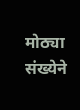मोठ्या संख्येने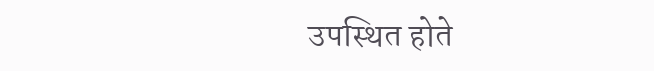उपस्थित होते